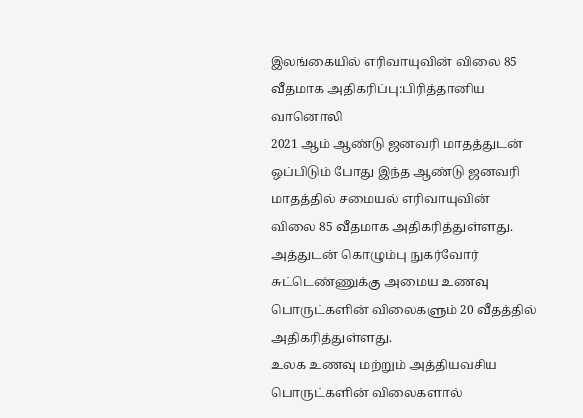இலங்கையில் எரிவாயுவின் விலை 85 வீதமாக அதிகரிப்பு:பிரித்தானிய வானொலி
2021 ஆம் ஆண்டு ஜனவரி மாதத்துடன் ஒப்பிடும் போது இந்த ஆண்டு ஜனவரி மாதத்தில் சமையல் எரிவாயுவின் விலை 85 வீதமாக அதிகரித்துள்ளது. அத்துடன் கொழும்பு நுகர்வோர் சுட்டெண்ணுக்கு அமைய உணவு பொருட்களின் விலைகளும் 20 வீதத்தில் அதிகரித்துள்ளது.
உலக உணவு மற்றும் அத்தியவசிய பொருட்களின் விலைகளால்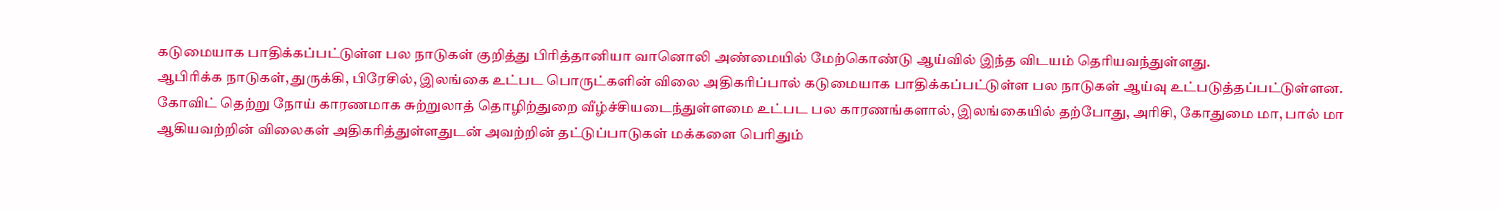கடுமையாக பாதிக்கப்பட்டுள்ள பல நாடுகள் குறித்து பிரித்தானியா வானொலி அண்மையில் மேற்கொண்டு ஆய்வில் இந்த விடயம் தெரியவந்துள்ளது.
ஆபிரிக்க நாடுகள், துருக்கி, பிரேசில், இலங்கை உட்பட பொருட்களின் விலை அதிகரிப்பால் கடுமையாக பாதிக்கப்பட்டுள்ள பல நாடுகள் ஆய்வு உட்படுத்தப்பட்டுள்ளன.
கோவிட் தெற்று நோய் காரணமாக சுற்றுலாத் தொழிற்துறை வீழ்ச்சியடைந்துள்ளமை உட்பட பல காரணங்களால், இலங்கையில் தற்போது, அரிசி, கோதுமை மா, பால் மா ஆகியவற்றின் விலைகள் அதிகரித்துள்ளதுடன் அவற்றின் தட்டுப்பாடுகள் மக்களை பெரிதும்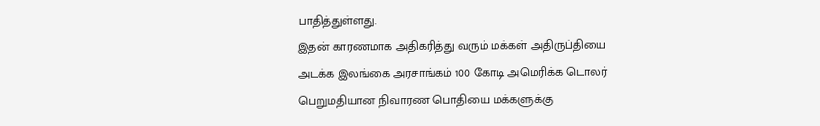பாதித்துள்ளது.
இதன் காரணமாக அதிகரித்து வரும் மக்கள் அதிருப்தியை அடக்க இலங்கை அரசாங்கம் 100 கோடி அமெரிக்க டொலர் பெறுமதியான நிவாரண பொதியை மக்களுக்கு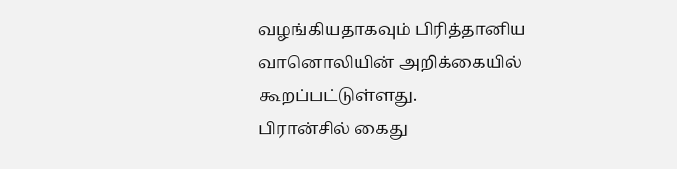வழங்கியதாகவும் பிரித்தானிய வானொலியின் அறிக்கையில் கூறப்பட்டுள்ளது.
பிரான்சில் கைது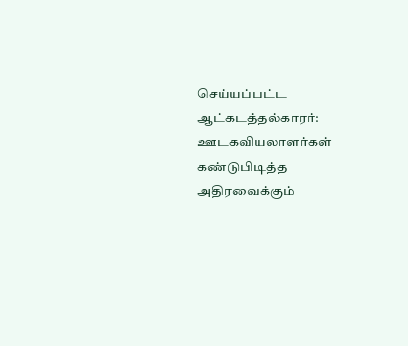செய்யப்பட்ட ஆட்கடத்தல்காரர்: ஊடகவியலாளர்கள் கண்டுபிடித்த அதிரவைக்கும்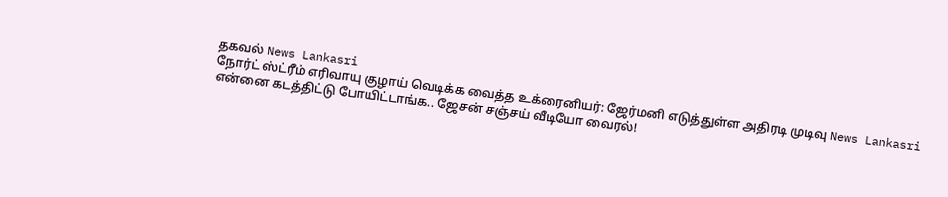தகவல் News Lankasri
நோர்ட் ஸ்ட்ரீம் எரிவாயு குழாய் வெடிக்க வைத்த உக்ரைனியர்: ஜேர்மனி எடுத்துள்ள அதிரடி முடிவு News Lankasri
என்னை கடத்திட்டு போயிட்டாங்க.. ஜேசன் சஞ்சய் வீடியோ வைரல்!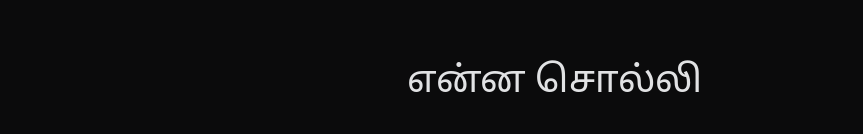என்ன சொல்லி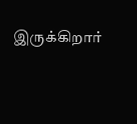இருக்கிறார்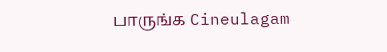பாருங்க Cineulagam